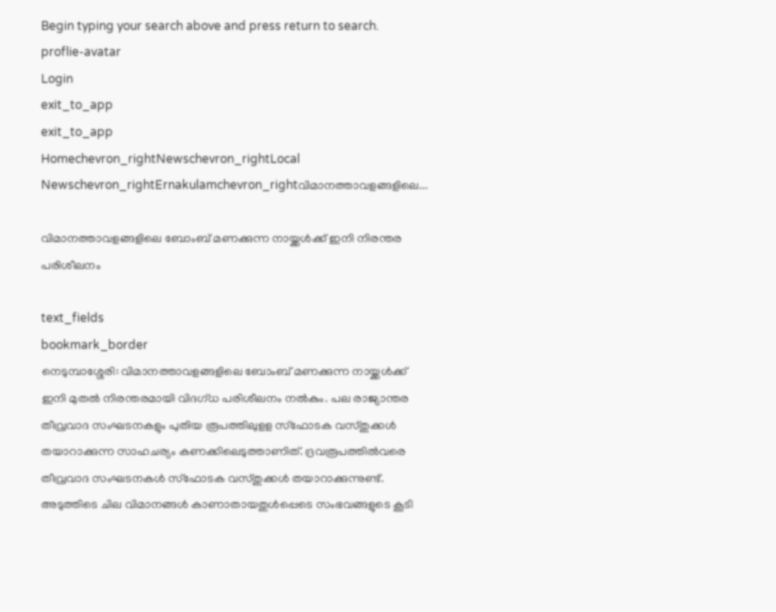Begin typing your search above and press return to search.
proflie-avatar
Login
exit_to_app
exit_to_app
Homechevron_rightNewschevron_rightLocal Newschevron_rightErnakulamchevron_rightവിമാനത്താവളങ്ങളിലെ...

വിമാനത്താവളങ്ങളിലെ ബോംബ് മണക്കുന്ന നായ്ക്കൾക്ക് ഇനി നിരന്തര പരിശീലനം

text_fields
bookmark_border
നെടുമ്പാശ്ശേരി: വിമാനത്താവളങ്ങളിലെ ബോംബ് മണക്കുന്ന നായ്ക്കൾക്ക് ഇനി മുതൽ നിരന്തരമായി വിദഗ്ധ പരിശീലനം നൽകും. പല രാജ്യാന്തര തീവ്രവാദ സംഘടനകളും പുതിയ രൂപത്തിലുളള സ്ഫോടക വസ്തുക്കൾ തയാറാക്കുന്ന സാഹചര്യം കണക്കിലെടുത്താണിത്. ദ്രവരൂപത്തിൽവരെ തീവ്രവാദ സംഘടനകൾ സ്ഫോടക വസ്തുക്കൾ തയാറാക്കുന്നുണ്ട്. അടുത്തിടെ ചില വിമാനങ്ങൾ കാണാതായതുൾപ്പെടെ സംഭവങ്ങളുടെ കൂടി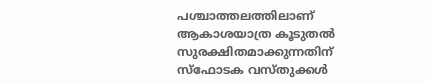പശ്ചാത്തലത്തിലാണ് ആകാശയാത്ര കൂടുതൽ സുരക്ഷിതമാക്കുന്നതിന് സ്ഫോടക വസ്തുക്കൾ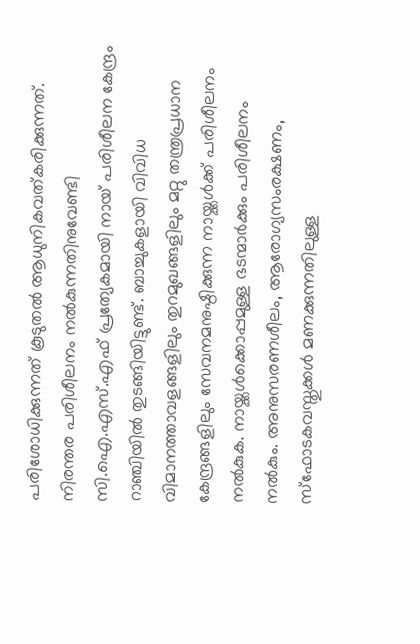പരിശോധിക്കുന്നത് കൂടുതൽ ആധുനികവത്കരിക്കുന്നത്. നിരന്തര പരിശീലനം നൽകുന്നതിനുവേണ്ടി സി.ഐ.എസ്.എഫ് പ്രത്യേകമായി നായ് പരിശീലന കേന്ദ്രം റാഞ്ചിയിൽ തുടങ്ങിയിട്ടുണ്ട്. ബാച്ചുകളായി വിവിധ വിമാനത്താവളങ്ങളിലും തുറമുഖങ്ങളിലും മറ്റു തന്ത്രപ്രധാന കേന്ദ്രങ്ങളിലും സേവനമനുഷ്ഠിക്കുന്ന നായ്ക്കൾക്ക് പരിശീലനം നൽകുക. നായ്ക്കൾക്കൊപ്പമുള്ള ഭടന്മാർക്കും പരിശീലനം നൽകും. അനുസരണശീലം, ആരോഗ്യസംരക്ഷണം, സ്ഫോടകവസ്തുക്കൾ മണക്കുന്നതിലുള്ള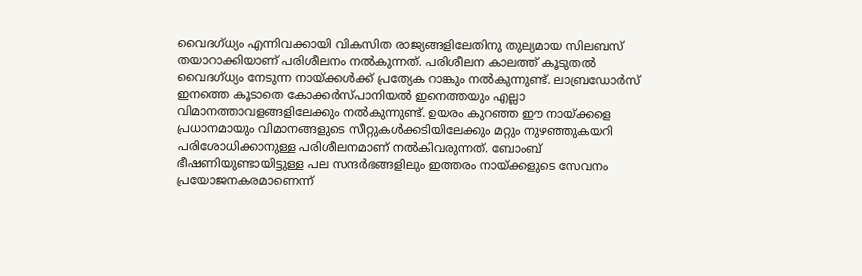വൈദഗ്ധ്യം എന്നിവക്കായി വികസിത രാജ്യങ്ങളിലേതിനു തുല്യമായ സിലബസ് തയാറാക്കിയാണ് പരിശീലനം നൽകുന്നത്. പരിശീലന കാലത്ത് കൂടുതൽ വൈദഗ്ധ്യം നേടുന്ന നായ്ക്കൾക്ക് പ്രത്യേക റാങ്കും നൽകുന്നുണ്ട്. ലാബ്രഡോർസ് ഇനത്തെ കൂടാതെ കോക്കർസ്പാനിയൽ ഇനെത്തയും എല്ലാ വിമാനത്താവളങ്ങളിലേക്കും നൽകുന്നുണ്ട്. ഉയരം കുറഞ്ഞ ഈ നായ്ക്കളെ പ്രധാനമായും വിമാനങ്ങളുടെ സീറ്റുകൾക്കടിയിലേക്കും മറ്റും നുഴഞ്ഞുകയറി പരിശോധിക്കാനുള്ള പരിശീലനമാണ് നൽകിവരുന്നത്. ബോംബ് ഭീഷണിയുണ്ടായിട്ടുള്ള പല സന്ദർഭങ്ങളിലും ഇത്തരം നായ്ക്കളുടെ സേവനം പ്രയോജനകരമാണെന്ന്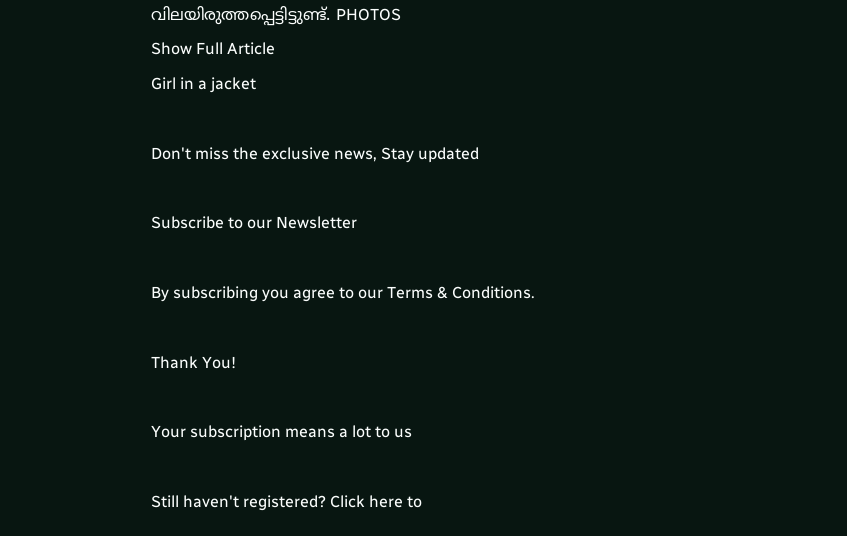വിലയിരുത്തപ്പെട്ടിട്ടുണ്ട്. PHOTOS
Show Full Article
Girl in a jacket

Don't miss the exclusive news, Stay updated

Subscribe to our Newsletter

By subscribing you agree to our Terms & Conditions.

Thank You!

Your subscription means a lot to us

Still haven't registered? Click here to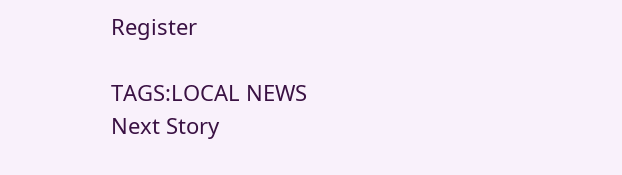Register

TAGS:LOCAL NEWS
Next Story